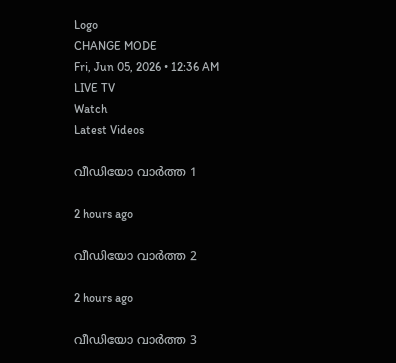Logo
CHANGE MODE
Fri, Jun 05, 2026 • 12:36 AM
LIVE TV
Watch
Latest Videos

വീഡിയോ വാർത്ത 1

2 hours ago

വീഡിയോ വാർത്ത 2

2 hours ago

വീഡിയോ വാർത്ത 3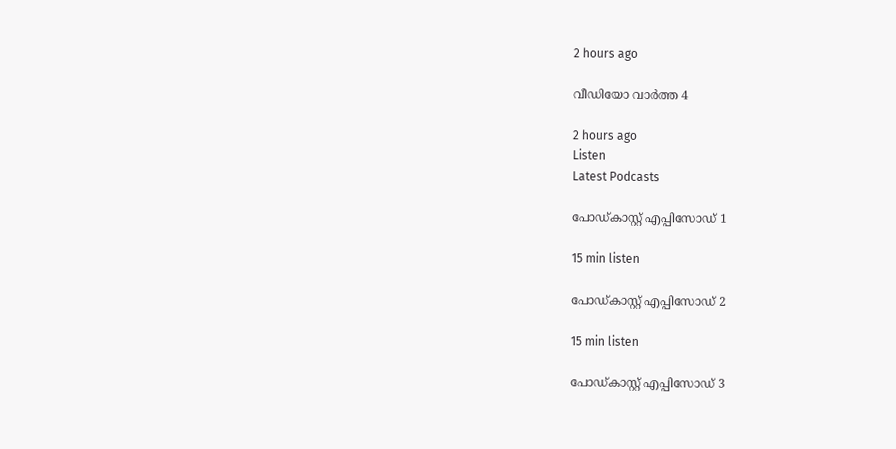2 hours ago

വീഡിയോ വാർത്ത 4

2 hours ago
Listen
Latest Podcasts

പോഡ്കാസ്റ്റ് എപ്പിസോഡ് 1

15 min listen

പോഡ്കാസ്റ്റ് എപ്പിസോഡ് 2

15 min listen

പോഡ്കാസ്റ്റ് എപ്പിസോഡ് 3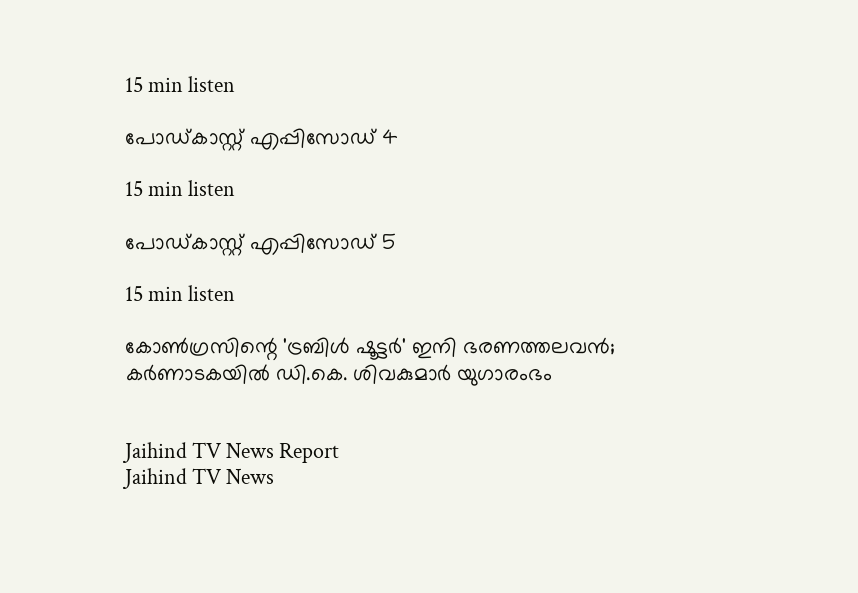15 min listen

പോഡ്കാസ്റ്റ് എപ്പിസോഡ് 4

15 min listen

പോഡ്കാസ്റ്റ് എപ്പിസോഡ് 5

15 min listen

കോണ്‍ഗ്രസിന്റെ 'ട്രബിള്‍ ഷൂട്ടര്‍' ഇനി ഭരണത്തലവന്‍; കര്‍ണാടകയില്‍ ഡി.കെ. ശിവകുമാര്‍ യുഗാരംഭം


Jaihind TV News Report
Jaihind TV News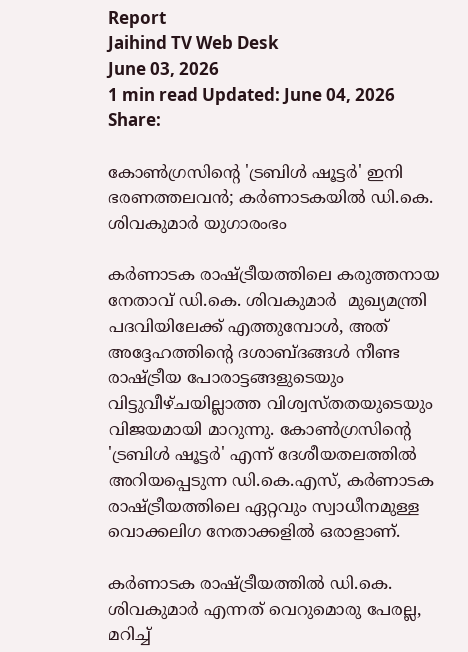Report
Jaihind TV Web Desk
June 03, 2026
1 min read Updated: June 04, 2026
Share:

കോണ്‍ഗ്രസിന്റെ 'ട്രബിള്‍ ഷൂട്ടര്‍' ഇനി ഭരണത്തലവന്‍; കര്‍ണാടകയില്‍ ഡി.കെ. ശിവകുമാര്‍ യുഗാരംഭം

കര്‍ണാടക രാഷ്ട്രീയത്തിലെ കരുത്തനായ നേതാവ് ഡി.കെ. ശിവകുമാര്‍  മുഖ്യമന്ത്രി പദവിയിലേക്ക് എത്തുമ്പോള്‍, അത് അദ്ദേഹത്തിന്റെ ദശാബ്ദങ്ങള്‍ നീണ്ട രാഷ്ട്രീയ പോരാട്ടങ്ങളുടെയും വിട്ടുവീഴ്ചയില്ലാത്ത വിശ്വസ്തതയുടെയും വിജയമായി മാറുന്നു. കോണ്‍ഗ്രസിന്റെ 'ട്രബിള്‍ ഷൂട്ടര്‍' എന്ന് ദേശീയതലത്തില്‍ അറിയപ്പെടുന്ന ഡി.കെ.എസ്, കര്‍ണാടക രാഷ്ട്രീയത്തിലെ ഏറ്റവും സ്വാധീനമുള്ള വൊക്കലിഗ നേതാക്കളില്‍ ഒരാളാണ്.

കര്‍ണാടക രാഷ്ട്രീയത്തില്‍ ഡി.കെ. ശിവകുമാര്‍ എന്നത് വെറുമൊരു പേരല്ല, മറിച്ച്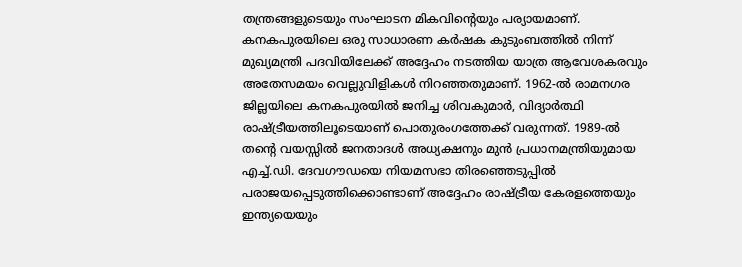തന്ത്രങ്ങളുടെയും സംഘാടന മികവിന്റെയും പര്യായമാണ്. കനകപുരയിലെ ഒരു സാധാരണ കര്‍ഷക കുടുംബത്തില്‍ നിന്ന് മുഖ്യമന്ത്രി പദവിയിലേക്ക് അദ്ദേഹം നടത്തിയ യാത്ര ആവേശകരവും അതേസമയം വെല്ലുവിളികള്‍ നിറഞ്ഞതുമാണ്. 1962-ല്‍ രാമനഗര ജില്ലയിലെ കനകപുരയില്‍ ജനിച്ച ശിവകുമാര്‍, വിദ്യാര്‍ത്ഥി രാഷ്ട്രീയത്തിലൂടെയാണ് പൊതുരംഗത്തേക്ക് വരുന്നത്. 1989-ല്‍ തന്റെ വയസ്സില്‍ ജനതാദള്‍ അധ്യക്ഷനും മുന്‍ പ്രധാനമന്ത്രിയുമായ എച്ച്.ഡി. ദേവഗൗഡയെ നിയമസഭാ തിരഞ്ഞെടുപ്പില്‍ പരാജയപ്പെടുത്തിക്കൊണ്ടാണ് അദ്ദേഹം രാഷ്ട്രീയ കേരളത്തെയും ഇന്ത്യയെയും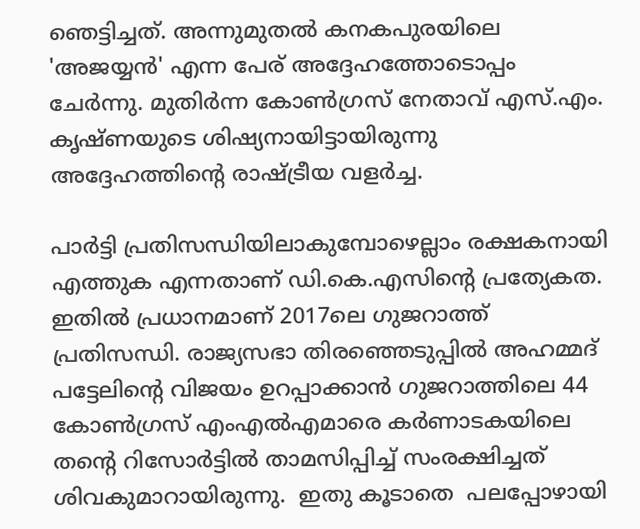ഞെട്ടിച്ചത്. അന്നുമുതല്‍ കനകപുരയിലെ 'അജയ്യന്‍' എന്ന പേര് അദ്ദേഹത്തോടൊപ്പം ചേര്‍ന്നു. മുതിര്‍ന്ന കോണ്‍ഗ്രസ് നേതാവ് എസ്.എം. കൃഷ്ണയുടെ ശിഷ്യനായിട്ടായിരുന്നു അദ്ദേഹത്തിന്റെ രാഷ്ട്രീയ വളര്‍ച്ച.

പാര്‍ട്ടി പ്രതിസന്ധിയിലാകുമ്പോഴെല്ലാം രക്ഷകനായി എത്തുക എന്നതാണ് ഡി.കെ.എസിന്റെ പ്രത്യേകത. ഇതില്‍ പ്രധാനമാണ് 2017ലെ ഗുജറാത്ത് പ്രതിസന്ധി. രാജ്യസഭാ തിരഞ്ഞെടുപ്പില്‍ അഹമ്മദ് പട്ടേലിന്റെ വിജയം ഉറപ്പാക്കാന്‍ ഗുജറാത്തിലെ 44 കോണ്‍ഗ്രസ് എംഎല്‍എമാരെ കര്‍ണാടകയിലെ തന്റെ റിസോര്‍ട്ടില്‍ താമസിപ്പിച്ച് സംരക്ഷിച്ചത് ശിവകുമാറായിരുന്നു.  ഇതു കൂടാതെ  പലപ്പോഴായി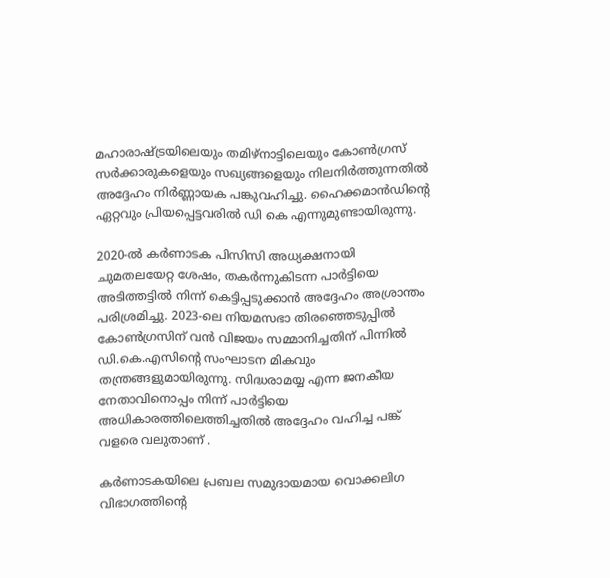മഹാരാഷ്ട്രയിലെയും തമിഴ്‌നാട്ടിലെയും കോണ്‍ഗ്രസ് സര്‍ക്കാരുകളെയും സഖ്യങ്ങളെയും നിലനിര്‍ത്തുന്നതില്‍ അദ്ദേഹം നിര്‍ണ്ണായക പങ്കുവഹിച്ചു. ഹൈക്കമാന്‍ഡിന്റെ ഏറ്റവും പ്രിയപ്പെട്ടവരില്‍ ഡി കെ എന്നുമുണ്ടായിരുന്നു.

2020-ല്‍ കര്‍ണാടക പിസിസി അധ്യക്ഷനായി ചുമതലയേറ്റ ശേഷം, തകര്‍ന്നുകിടന്ന പാര്‍ട്ടിയെ അടിത്തട്ടില്‍ നിന്ന് കെട്ടിപ്പടുക്കാന്‍ അദ്ദേഹം അശ്രാന്തം പരിശ്രമിച്ചു. 2023-ലെ നിയമസഭാ തിരഞ്ഞെടുപ്പില്‍ കോണ്‍ഗ്രസിന് വന്‍ വിജയം സമ്മാനിച്ചതിന് പിന്നില്‍ ഡി.കെ.എസിന്റെ സംഘാടന മികവും തന്ത്രങ്ങളുമായിരുന്നു. സിദ്ധരാമയ്യ എന്ന ജനകീയ നേതാവിനൊപ്പം നിന്ന് പാര്‍ട്ടിയെ അധികാരത്തിലെത്തിച്ചതില്‍ അദ്ദേഹം വഹിച്ച പങ്ക് വളരെ വലുതാണ് .

കര്‍ണാടകയിലെ പ്രബല സമുദായമായ വൊക്കലിഗ വിഭാഗത്തിന്റെ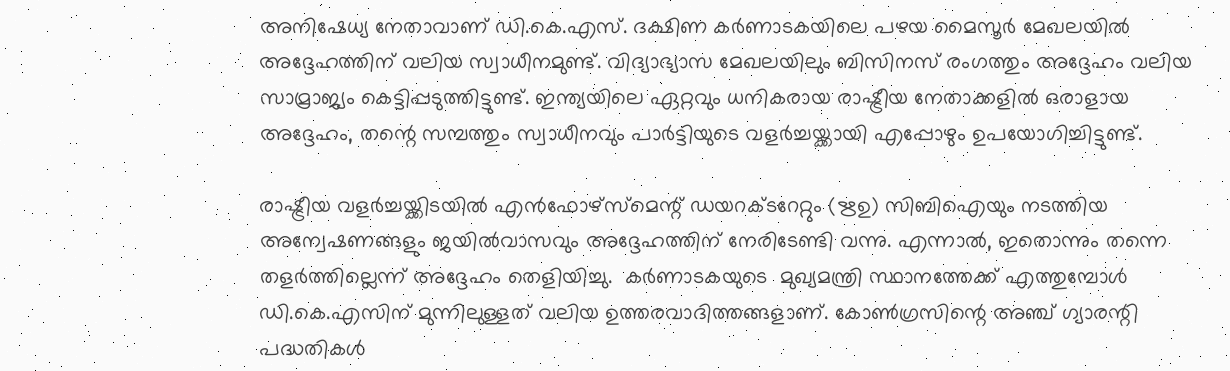അനിഷേധ്യ നേതാവാണ് ഡി.കെ.എസ്. ദക്ഷിണ കര്‍ണാടകയിലെ പഴയ മൈസൂര്‍ മേഖലയില്‍ അദ്ദേഹത്തിന് വലിയ സ്വാധീനമുണ്ട്. വിദ്യാഭ്യാസ മേഖലയിലും ബിസിനസ് രംഗത്തും അദ്ദേഹം വലിയ സാമ്രാജ്യം കെട്ടിപ്പടുത്തിട്ടുണ്ട്. ഇന്ത്യയിലെ ഏറ്റവും ധനികരായ രാഷ്ട്രീയ നേതാക്കളില്‍ ഒരാളായ അദ്ദേഹം, തന്റെ സമ്പത്തും സ്വാധീനവും പാര്‍ട്ടിയുടെ വളര്‍ച്ചയ്ക്കായി എപ്പോഴും ഉപയോഗിച്ചിട്ടുണ്ട്.

രാഷ്ട്രീയ വളര്‍ച്ചയ്ക്കിടയില്‍ എന്‍ഫോഴ്‌സ്‌മെന്റ് ഡയറക്ടറേറ്റും (ഋഉ) സിബിഐയും നടത്തിയ അന്വേഷണങ്ങളും ജയില്‍വാസവും അദ്ദേഹത്തിന് നേരിടേണ്ടി വന്നു. എന്നാല്‍, ഇതൊന്നും തന്നെ തളര്‍ത്തില്ലെന്ന് അദ്ദേഹം തെളിയിച്ചു.  കര്‍ണാടകയുടെ  മുഖ്യമന്ത്രി സ്ഥാനത്തേക്ക് എത്തുമ്പോള്‍ ഡി.കെ.എസിന് മുന്നിലുള്ളത് വലിയ ഉത്തരവാദിത്തങ്ങളാണ്. കോണ്‍ഗ്രസിന്റെ അഞ്ച് ഗ്യാരന്റി പദ്ധതികള്‍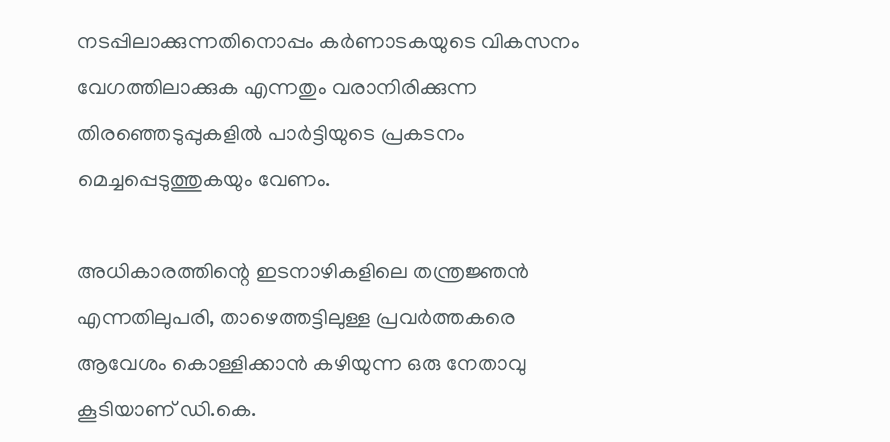നടപ്പിലാക്കുന്നതിനൊപ്പം കര്‍ണാടകയുടെ വികസനം വേഗത്തിലാക്കുക എന്നതും വരാനിരിക്കുന്ന തിരഞ്ഞെടുപ്പുകളില്‍ പാര്‍ട്ടിയുടെ പ്രകടനം മെച്ചപ്പെടുത്തുകയും വേണം.

അധികാരത്തിന്റെ ഇടനാഴികളിലെ തന്ത്രജ്ഞന്‍ എന്നതിലുപരി, താഴെത്തട്ടിലുള്ള പ്രവര്‍ത്തകരെ ആവേശം കൊള്ളിക്കാന്‍ കഴിയുന്ന ഒരു നേതാവു കൂടിയാണ് ഡി.കെ.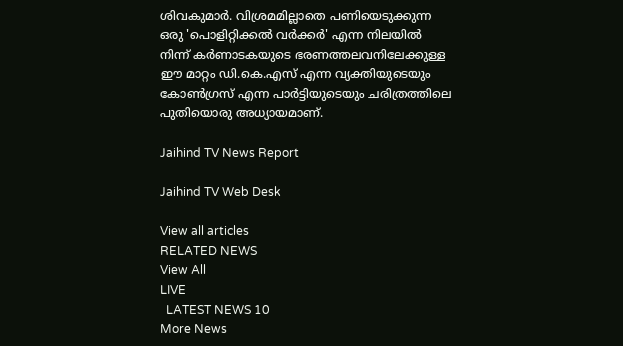ശിവകുമാര്‍. വിശ്രമമില്ലാതെ പണിയെടുക്കുന്ന ഒരു 'പൊളിറ്റിക്കല്‍ വര്‍ക്കര്‍' എന്ന നിലയില്‍ നിന്ന് കര്‍ണാടകയുടെ ഭരണത്തലവനിലേക്കുള്ള ഈ മാറ്റം ഡി.കെ.എസ് എന്ന വ്യക്തിയുടെയും കോണ്‍ഗ്രസ് എന്ന പാര്‍ട്ടിയുടെയും ചരിത്രത്തിലെ പുതിയൊരു അധ്യായമാണ്.

Jaihind TV News Report

Jaihind TV Web Desk

View all articles
RELATED NEWS
View All
LIVE
  LATEST NEWS 10
More News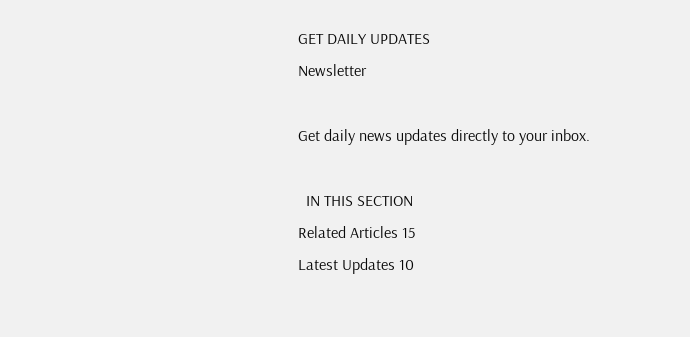GET DAILY UPDATES
Newsletter

Get daily news updates directly to your inbox.

  IN THIS SECTION
Related Articles 15
Latest Updates 10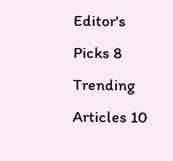Editor's Picks 8
Trending Articles 10